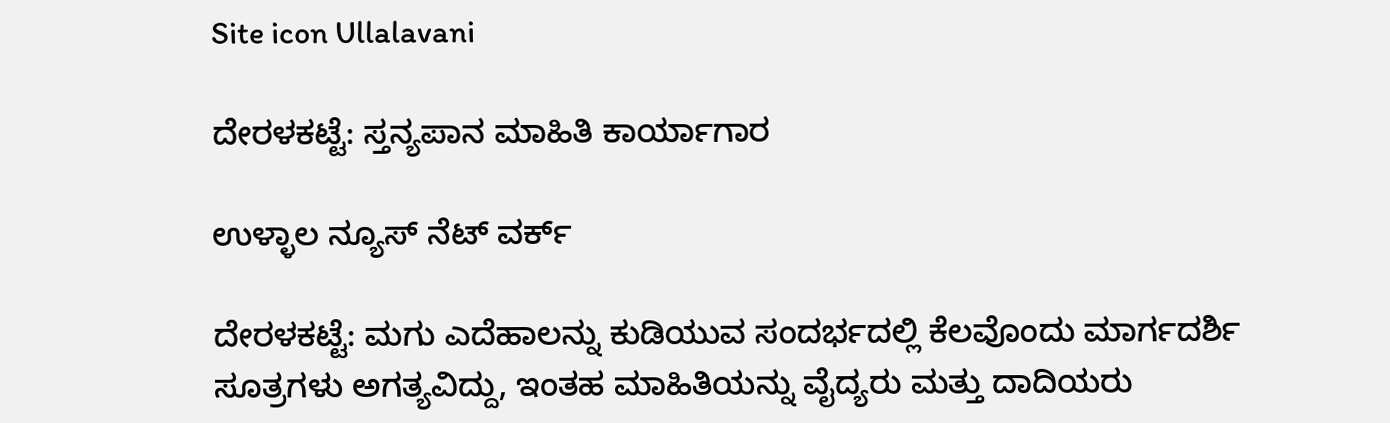Site icon Ullalavani

ದೇರಳಕಟ್ಟೆ: ಸ್ತನ್ಯಪಾನ ಮಾಹಿತಿ ಕಾರ್ಯಾಗಾರ

ಉಳ್ಳಾಲ ನ್ಯೂಸ್ ನೆಟ್ ವರ್ಕ್

ದೇರಳಕಟ್ಟೆ: ಮಗು ಎದೆಹಾಲನ್ನು ಕುಡಿಯುವ ಸಂದರ್ಭದಲ್ಲಿ ಕೆಲವೊಂದು ಮಾರ್ಗದರ್ಶಿ ಸೂತ್ರಗಳು ಅಗತ್ಯವಿದ್ದು, ಇಂತಹ ಮಾಹಿತಿಯನ್ನು ವೈದ್ಯರು ಮತ್ತು ದಾದಿಯರು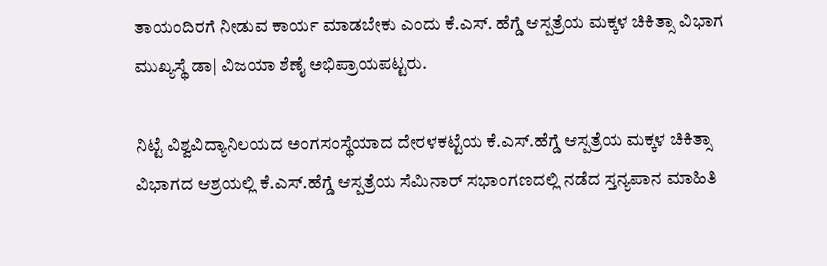ತಾಯಂದಿರಗೆ ನೀಡುವ ಕಾರ್ಯ ಮಾಡಬೇಕು ಎಂದು ಕೆ.ಎಸ್. ಹೆಗ್ಡೆ ಆಸ್ಪತ್ರೆಯ ಮಕ್ಕಳ ಚಿಕಿತ್ಸಾ ವಿಭಾಗ ಮುಖ್ಯಸ್ಥೆ ಡಾ| ವಿಜಯಾ ಶೆಣೈ ಅಭಿಪ್ರಾಯಪಟ್ಟರು.

ನಿಟ್ಟೆ ವಿಶ್ವವಿದ್ಯಾನಿಲಯದ ಅಂಗಸಂಸ್ಥೆಯಾದ ದೇರಳಕಟ್ಟೆಯ ಕೆ.ಎಸ್.ಹೆಗ್ಡೆ ಆಸ್ಪತ್ರೆಯ ಮಕ್ಕಳ ಚಿಕಿತ್ಸಾ ವಿಭಾಗದ ಆಶ್ರಯಲ್ಲಿ ಕೆ.ಎಸ್.ಹೆಗ್ಡೆ ಆಸ್ಪತ್ರೆಯ ಸೆಮಿನಾರ್ ಸಭಾಂಗಣದಲ್ಲಿ ನಡೆದ ಸ್ತನ್ಯಪಾನ ಮಾಹಿತಿ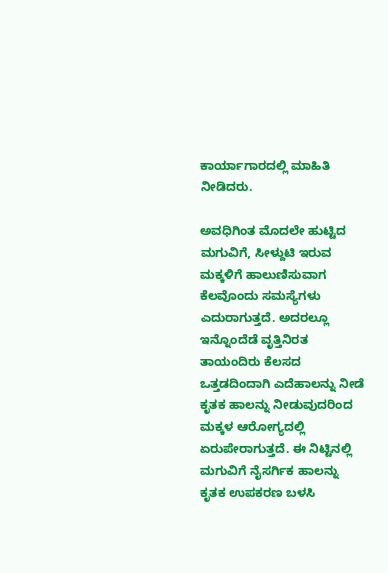ಕಾರ್ಯಾಗಾರದಲ್ಲಿ ಮಾಹಿತಿ ನೀಡಿದರು.

ಅವಧಿಗಿಂತ ಮೊದಲೇ ಹುಟ್ಟಿದ ಮಗುವಿಗೆ, ಸೀಳ್ದುಟಿ ಇರುವ ಮಕ್ಕಳಿಗೆ ಹಾಲುಣಿಸುವಾಗ ಕೆಲವೊಂದು ಸಮಸ್ಯೆಗಳು ಎದುರಾಗುತ್ತದೆ. ಅದರಲ್ಲೂ ಇನ್ನೊಂದೆಡೆ ವೃತ್ತಿನಿರತ ತಾಯಂದಿರು ಕೆಲಸದ ಒತ್ತಡದಿಂದಾಗಿ ಎದೆಹಾಲನ್ನು ನೀಡೆ ಕೃತಕ ಹಾಲನ್ನು ನೀಡುವುದರಿಂದ ಮಕ್ಕಳ ಆರೋಗ್ಯದಲ್ಲಿ ಏರುಪೇರಾಗುತ್ತದೆ. ಈ ನಿಟ್ಟಿನಲ್ಲಿ ಮಗುವಿಗೆ ನೈಸರ್ಗಿಕ ಹಾಲನ್ನು ಕೃತಕ ಉಪಕರಣ ಬಳಸಿ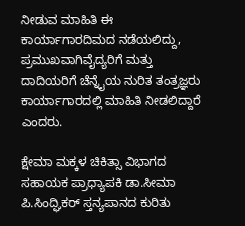ನೀಡುವ ಮಾಹಿತಿ ಈ ಕಾರ್ಯಾಗಾರದಿಮದ ನಡೆಯಲಿದ್ದು, ಪ್ರಮುಖವಾಗಿವೈದ್ಯರಿಗೆ ಮತ್ತು ದಾದಿಯರಿಗೆ ಚೆನ್ನೈಯ ನುರಿತ ತಂತ್ರಜ್ಞರು ಕಾರ್ಯಾಗಾರದಲ್ಲಿ ಮಾಹಿತಿ ನೀಡಲಿದ್ದಾರೆ ಎಂದರು.

ಕ್ಷೇಮಾ ಮಕ್ಕಳ ಚಿಕಿತ್ಸಾ ವಿಭಾಗದ ಸಹಾಯಕ ಪ್ರಾಧ್ಯಾಪಕಿ ಡಾ.ಸೀಮಾ ಪಿ.ಸಿಂದ್ಘಿಕರ್ ಸ್ತನ್ಯಪಾನದ ಕುರಿತು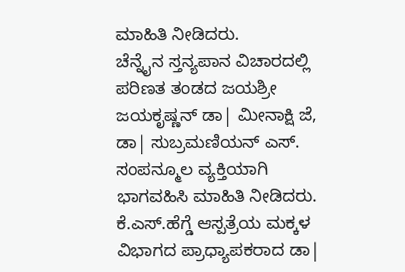ಮಾಹಿತಿ ನೀಡಿದರು.
ಚೆನ್ನೈನ ಸ್ತನ್ಯಪಾನ ವಿಚಾರದಲ್ಲಿ ಪರಿಣತ ತಂಡದ ಜಯಶ್ರೀ ಜಯಕೃಷ್ಣನ್ ಡಾ| ಮೀನಾಕ್ಷಿ ಜೆ, ಡಾ| ಸುಬ್ರಮಣಿಯನ್ ಎಸ್. ಸಂಪನ್ಮೂಲ ವ್ಯಕ್ತಿಯಾಗಿ ಭಾಗವಹಿಸಿ ಮಾಹಿತಿ ನೀಡಿದರು. ಕೆ.ಎಸ್.ಹೆಗ್ಡೆ ಆಸ್ಪತ್ರೆಯ ಮಕ್ಕಳ ವಿಭಾಗದ ಪ್ರಾಧ್ಯಾಪಕರಾದ ಡಾ|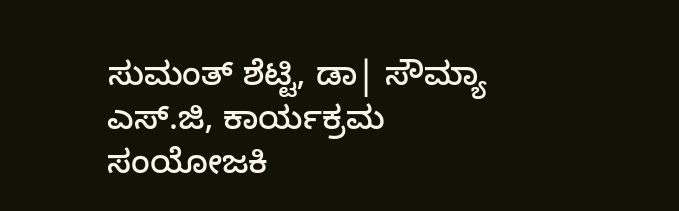ಸುಮಂತ್ ಶೆಟ್ಟಿ, ಡಾ| ಸೌಮ್ಯಾ ಎಸ್.ಜಿ, ಕಾರ್ಯಕ್ರಮ ಸಂಯೋಜಕಿ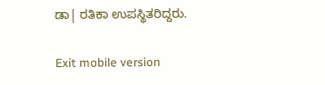ಡಾ| ರತಿಕಾ ಉಪಸ್ಥಿತರಿದ್ದರು.

Exit mobile version